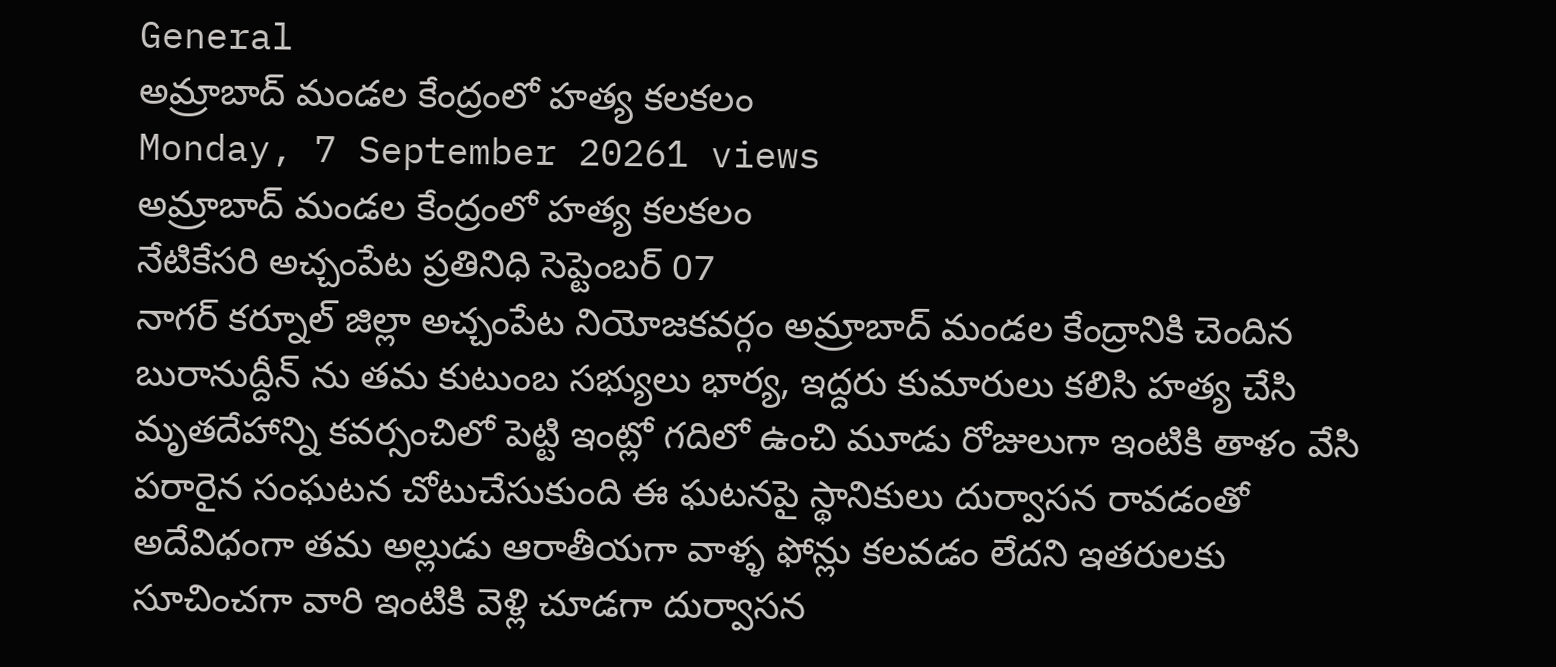General
అమ్రాబాద్ మండల కేంద్రంలో హత్య కలకలం
Monday, 7 September 20261 views
అమ్రాబాద్ మండల కేంద్రంలో హత్య కలకలం
నేటికేసరి అచ్చంపేట ప్రతినిధి సెప్టెంబర్ 07
నాగర్ కర్నూల్ జిల్లా అచ్చంపేట నియోజకవర్గం అమ్రాబాద్ మండల కేంద్రానికి చెందిన బురానుద్దీన్ ను తమ కుటుంబ సభ్యులు భార్య, ఇద్దరు కుమారులు కలిసి హత్య చేసి మృతదేహాన్ని కవర్సంచిలో పెట్టి ఇంట్లో గదిలో ఉంచి మూడు రోజులుగా ఇంటికి తాళం వేసి పరారైన సంఘటన చోటుచేసుకుంది ఈ ఘటనపై స్థానికులు దుర్వాసన రావడంతో అదేవిధంగా తమ అల్లుడు ఆరాతీయగా వాళ్ళ ఫోన్లు కలవడం లేదని ఇతరులకు సూచించగా వారి ఇంటికి వెళ్లి చూడగా దుర్వాసన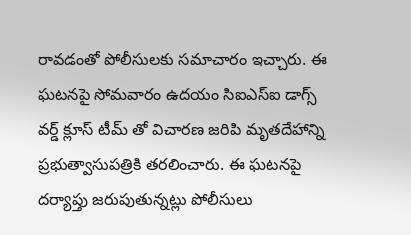రావడంతో పోలీసులకు సమాచారం ఇచ్చారు. ఈ ఘటనపై సోమవారం ఉదయం సిఐఎస్ఐ డాగ్స్ వర్డ్ క్లూస్ టీమ్ తో విచారణ జరిపి మృతదేహాన్ని ప్రభుత్వాసుపత్రికి తరలించారు. ఈ ఘటనపై దర్యాప్తు జరుపుతున్నట్లు పోలీసులు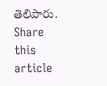తెలిపారు.
Share this article